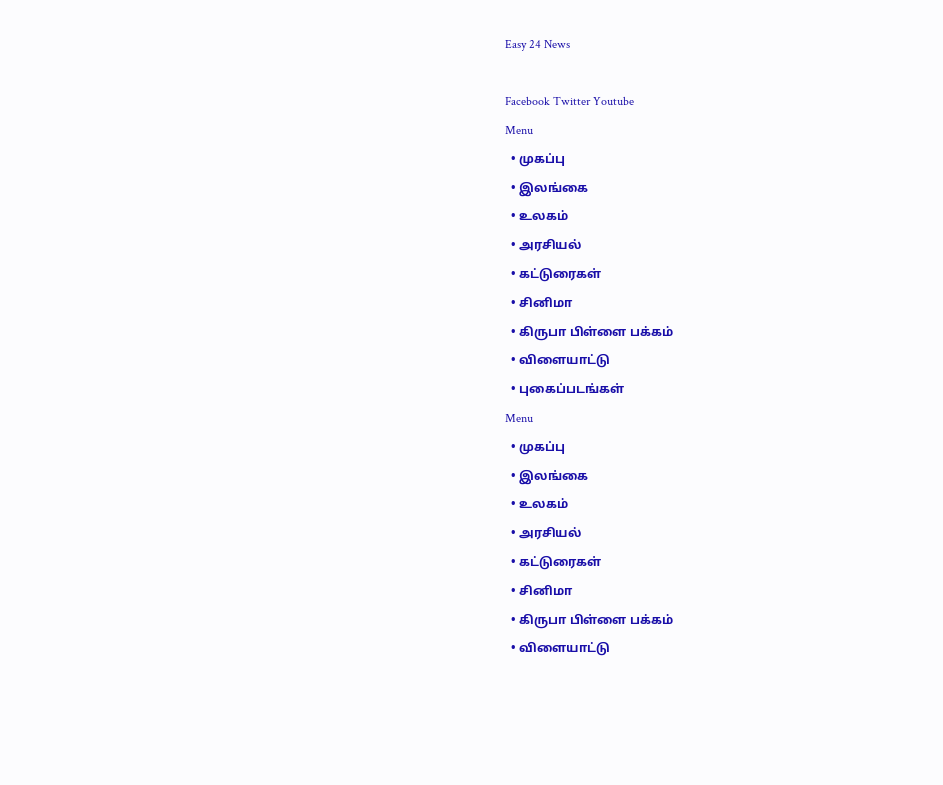Easy 24 News

Facebook Twitter Youtube
Menu
  • முகப்பு
  • இலங்கை
  • உலகம்
  • அரசியல்
  • கட்டுரைகள்
  • சினிமா
  • கிருபா பிள்ளை பக்கம்
  • விளையாட்டு
  • புகைப்படங்கள்
Menu
  • முகப்பு
  • இலங்கை
  • உலகம்
  • அரசியல்
  • கட்டுரைகள்
  • சினிமா
  • கிருபா பிள்ளை பக்கம்
  • விளையாட்டு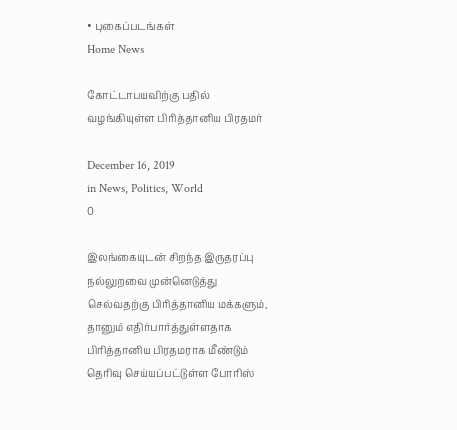• புகைப்படங்கள்
Home News

கோட்டாபயவிற்கு பதில் வழங்கியுள்ள பிரித்தானிய பிரதமர்

December 16, 2019
in News, Politics, World
0

இலங்கையுடன் சிறந்த இருதரப்பு நல்லுறவை முன்னெடுத்து செல்வதற்கு பிரித்தானிய மக்களும், தானும் எதிர்பார்த்துள்ளதாக பிரித்தானிய பிரதமராக மீண்டும் தெரிவு செய்யப்பட்டுள்ள போரிஸ்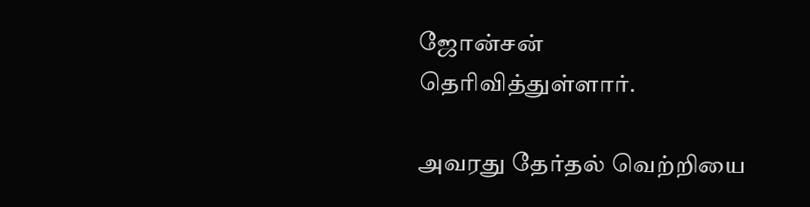ஜோன்சன் தெரிவித்துள்ளார்.

அவரது தேர்தல் வெற்றியை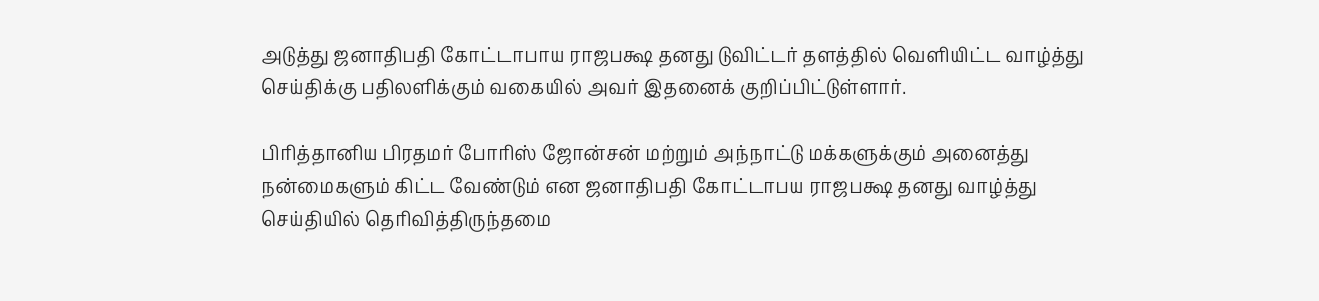அடுத்து ஜனாதிபதி கோட்டாபாய ராஜபக்ஷ தனது டுவிட்டர் தளத்தில் வெளியிட்ட வாழ்த்து செய்திக்கு பதிலளிக்கும் வகையில் அவர் இதனைக் குறிப்பிட்டுள்ளார்.

பிரித்தானிய பிரதமர் போரிஸ் ஜோன்சன் மற்றும் அந்நாட்டு மக்களுக்கும் அனைத்து நன்மைகளும் கிட்ட வேண்டும் என ஜனாதிபதி கோட்டாபய ராஜபக்ஷ தனது வாழ்த்து செய்தியில் தெரிவித்திருந்தமை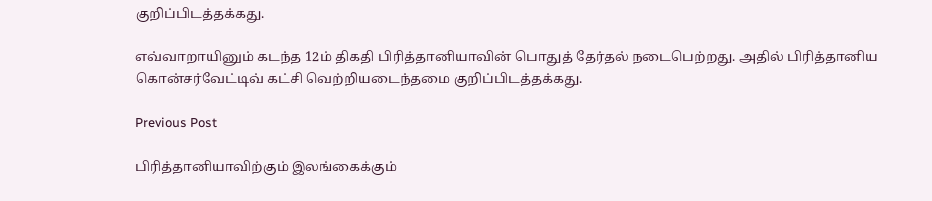குறிப்பிடத்தக்கது.

எவ்வாறாயினும் கடந்த 12ம் திகதி பிரித்தானியாவின் பொதுத் தேர்தல் நடைபெற்றது. அதில் பிரித்தானிய கொன்சர்வேட்டிவ் கட்சி வெற்றியடைந்தமை குறிப்பிடத்தக்கது.

Previous Post

பிரித்தானியாவிற்கும் இலங்கைக்கும்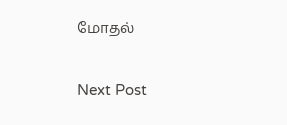மோதல்

Next Post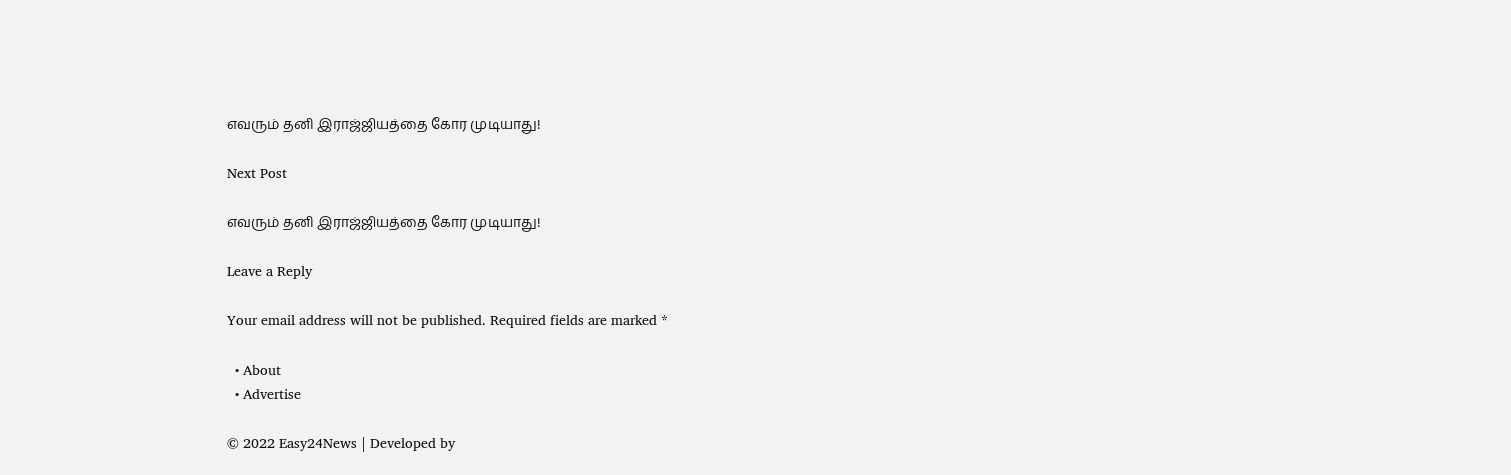எவரும் தனி இராஜ்ஜியத்தை கோர முடியாது!

Next Post

எவரும் தனி இராஜ்ஜியத்தை கோர முடியாது!

Leave a Reply

Your email address will not be published. Required fields are marked *

  • About
  • Advertise

© 2022 Easy24News | Developed by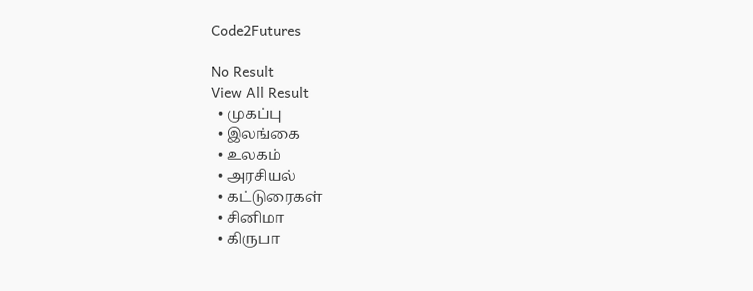Code2Futures

No Result
View All Result
  • முகப்பு
  • இலங்கை
  • உலகம்
  • அரசியல்
  • கட்டுரைகள்
  • சினிமா
  • கிருபா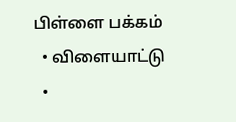பிள்ளை பக்கம்
  • விளையாட்டு
  •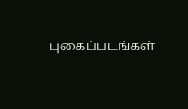புகைப்படங்கள்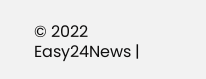© 2022 Easy24News |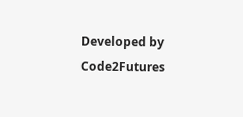Developed by Code2Futures